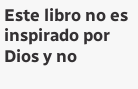Este libro no es inspirado por Dios y no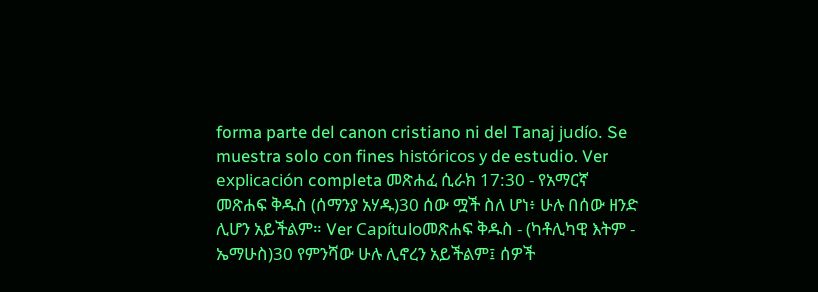forma parte del canon cristiano ni del Tanaj judío. Se muestra solo con fines históricos y de estudio. Ver explicación completa መጽሐፈ ሲራክ 17:30 - የአማርኛ መጽሐፍ ቅዱስ (ሰማንያ አሃዱ)30 ሰው ሟች ስለ ሆነ፥ ሁሉ በሰው ዘንድ ሊሆን አይችልም። Ver Capítuloመጽሐፍ ቅዱስ - (ካቶሊካዊ እትም - ኤማሁስ)30 የምንሻው ሁሉ ሊኖረን አይችልም፤ ሰዎች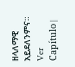ዘላለማዊ አይደለንምና። Ver Capítulo |